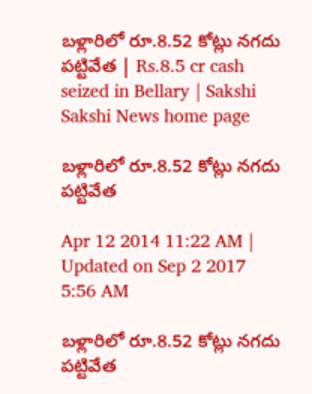బళ్లారిలో రూ.8.52 కోట్లు నగదు పట్టివేత | Rs.8.5 cr cash seized in Bellary | Sakshi
Sakshi News home page

బళ్లారిలో రూ.8.52 కోట్లు నగదు పట్టివేత

Apr 12 2014 11:22 AM | Updated on Sep 2 2017 5:56 AM

బళ్లారిలో రూ.8.52 కోట్లు నగదు పట్టివేత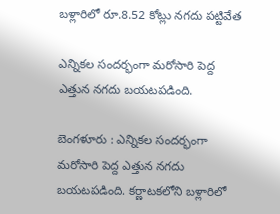బళ్లారిలో రూ.8.52 కోట్లు నగదు పట్టివేత

ఎన్నికల సందర్భంగా మరోసారి పెద్ద ఎత్తున నగదు బయటపడింది.

బెంగళూరు : ఎన్నికల సందర్భంగా మరోసారి పెద్ద ఎత్తున నగదు బయటపడింది. కర్ణాటకలోని బళ్లారిలో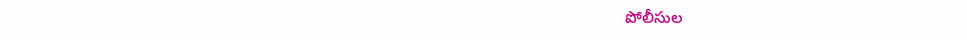పోలీసుల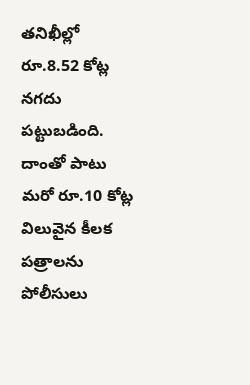తనిఖీల్లో రూ.8.52 కోట్ల నగదు పట్టుబడింది. దాంతో పాటు మరో రూ.10 కోట్ల విలువైన కీలక పత్రాలను పోలీసులు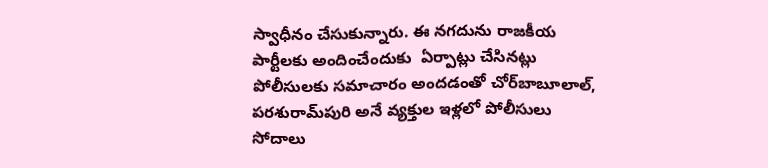స్వాధీనం చేసుకున్నారు. ఈ నగదును రాజకీయ పార్టీలకు అందించేందుకు  ఏర్పాట్లు చేసినట్లు పోలీసులకు సమాచారం అందడంతో చోర్‌బాబూలాల్, పరశురామ్‌పురి అనే వ్యక్తుల ఇళ్లలో పోలీసులు సోదాలు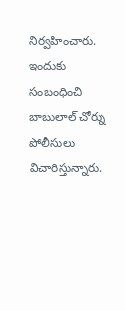నిర్వహించారు. ఇందుకు సంబంధించి బాబులాల్ చోర్ను పోలీసులు విచారిస్తున్నారు.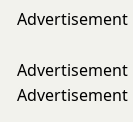Advertisement

Advertisement
Advertisement